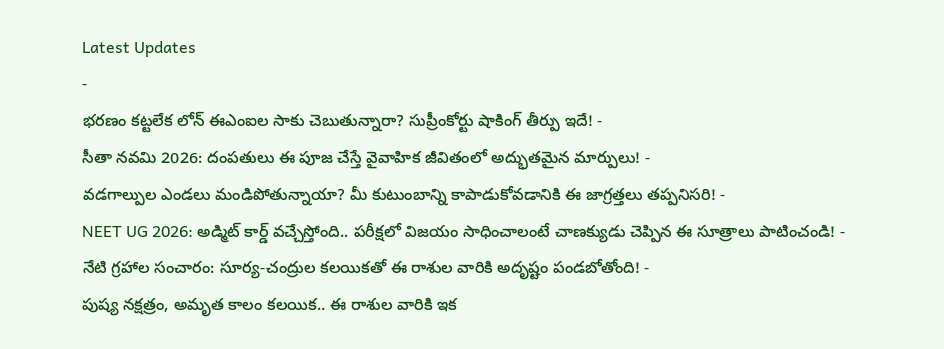Latest Updates
-
భరణం కట్టలేక లోన్ ఈఎంఐల సాకు చెబుతున్నారా? సుప్రీంకోర్టు షాకింగ్ తీర్పు ఇదే! -
సీతా నవమి 2026: దంపతులు ఈ పూజ చేస్తే వైవాహిక జీవితంలో అద్భుతమైన మార్పులు! -
వడగాల్పుల ఎండలు మండిపోతున్నాయా? మీ కుటుంబాన్ని కాపాడుకోవడానికి ఈ జాగ్రత్తలు తప్పనిసరి! -
NEET UG 2026: అడ్మిట్ కార్డ్ వచ్చేస్తోంది.. పరీక్షలో విజయం సాధించాలంటే చాణక్యుడు చెప్పిన ఈ సూత్రాలు పాటించండి! -
నేటి గ్రహాల సంచారం: సూర్య-చంద్రుల కలయికతో ఈ రాశుల వారికి అదృష్టం పండబోతోంది! -
పుష్య నక్షత్రం, అమృత కాలం కలయిక.. ఈ రాశుల వారికి ఇక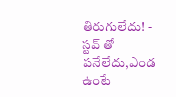తిరుగులేదు! -
స్టవ్ తో పనేలేదు,ఎండ ఉంటే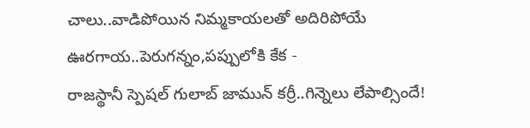చాలు..వాడిపోయిన నిమ్మకాయలతో అదిరిపోయే ఊరగాయ..పెరుగన్నం,పప్పులోకి కేక -
రాజస్థానీ స్పెషల్ గులాబ్ జామున్ కర్రీ..గిన్నెలు లేపాల్సిందే!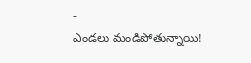-
ఎండలు మండిపోతున్నాయి!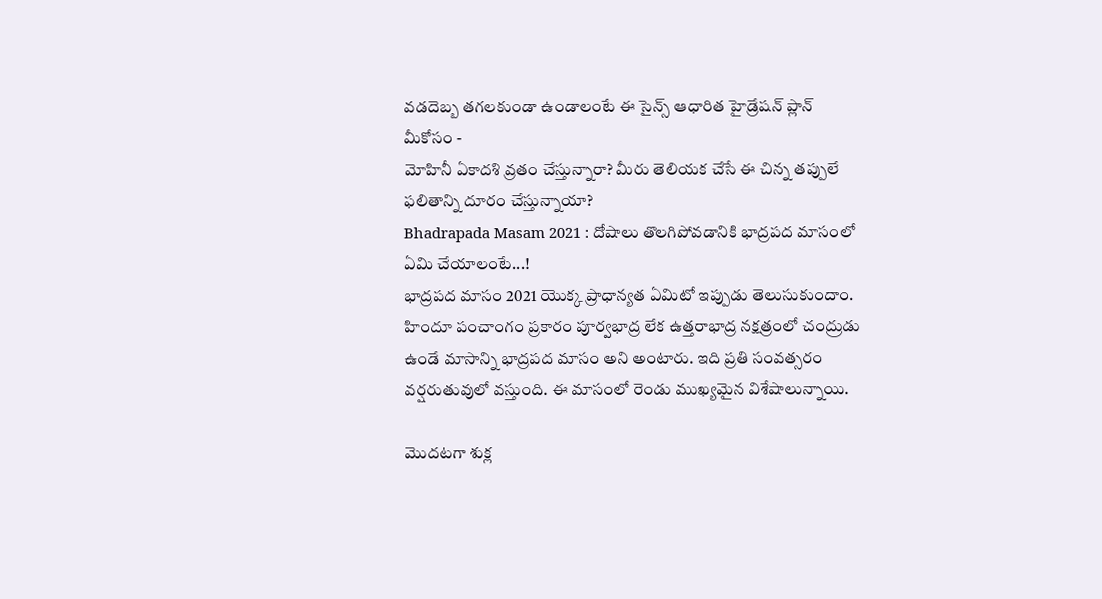వడదెబ్బ తగలకుండా ఉండాలంటే ఈ సైన్స్ ఆధారిత హైడ్రేషన్ ప్లాన్ మీకోసం -
మోహినీ ఏకాదశి వ్రతం చేస్తున్నారా? మీరు తెలియక చేసే ఈ చిన్న తప్పులే ఫలితాన్ని దూరం చేస్తున్నాయా?
Bhadrapada Masam 2021 : దోషాలు తొలగిపోవడానికి భాద్రపద మాసంలో ఏమి చేయాలంటే...!
భాద్రపద మాసం 2021 యొక్క ప్రాధాన్యత ఏమిటో ఇప్పుడు తెలుసుకుందాం.
హిందూ పంచాంగం ప్రకారం పూర్వభాద్ర లేక ఉత్తరాభాద్ర నక్షత్రంలో చంద్రుడు ఉండే మాసాన్ని భాద్రపద మాసం అని అంటారు. ఇది ప్రతి సంవత్సరం వర్షరుతువులో వస్తుంది. ఈ మాసంలో రెండు ముఖ్యమైన విశేషాలున్నాయి.

మొదటగా శుక్ల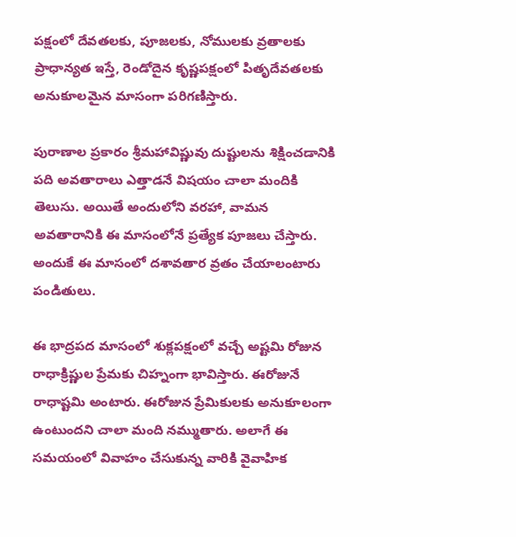పక్షంలో దేవతలకు, పూజలకు, నోములకు వ్రతాలకు ప్రాధాన్యత ఇస్తే, రెండోదైన కృష్ణపక్షంలో పితృదేవతలకు అనుకూలమైన మాసంగా పరిగణిస్తారు.

పురాణాల ప్రకారం శ్రీమహావిష్ణువు దుష్టులను శిక్షించడానికి పది అవతారాలు ఎత్తాడనే విషయం చాలా మందికి తెలుసు. అయితే అందులోని వరహా, వామన అవతారానికి ఈ మాసంలోనే ప్రత్యేక పూజలు చేస్తారు. అందుకే ఈ మాసంలో దశావతార వ్రతం చేయాలంటారు పండితులు.

ఈ భాద్రపద మాసంలో శుక్లపక్షంలో వచ్చే అష్టమి రోజున రాధాక్రిష్ణుల ప్రేమకు చిహ్నంగా భావిస్తారు. ఈరోజునే రాధాష్టమి అంటారు. ఈరోజున ప్రేమికులకు అనుకూలంగా ఉంటుందని చాలా మంది నమ్ముతారు. అలాగే ఈ సమయంలో వివాహం చేసుకున్న వారికి వైవాహిక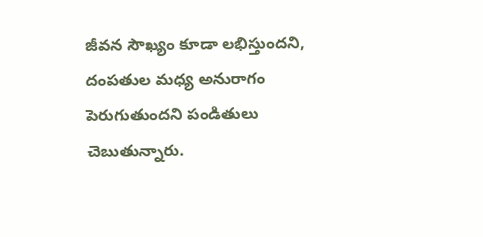జీవన సౌఖ్యం కూడా లభిస్తుందని, దంపతుల మధ్య అనురాగం పెరుగుతుందని పండితులు చెబుతున్నారు.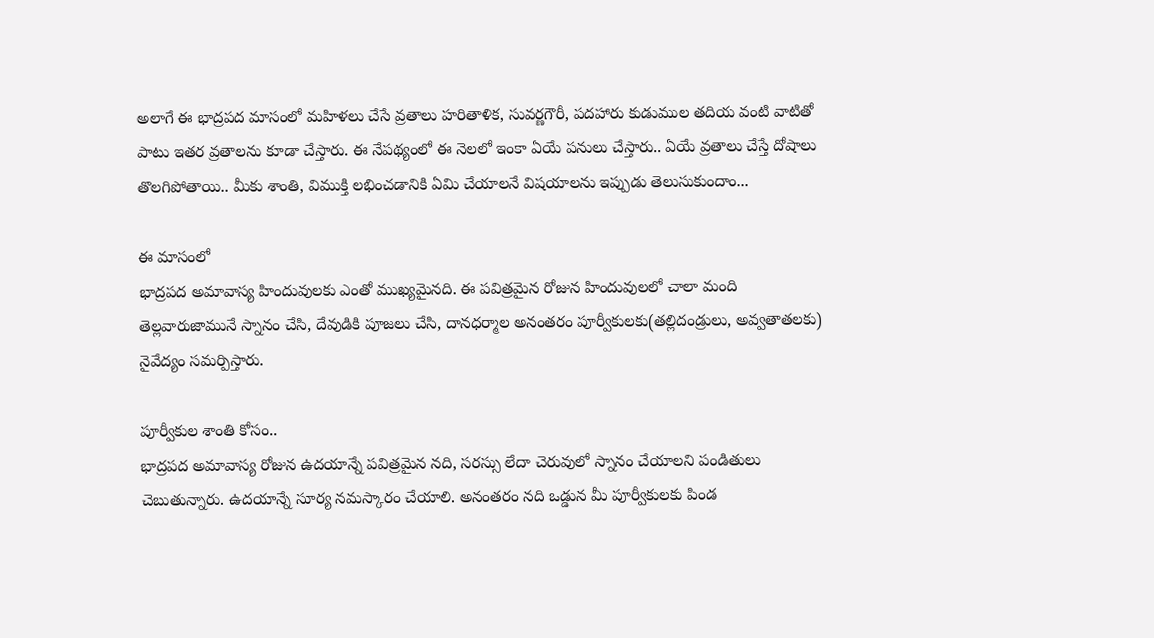అలాగే ఈ భాద్రపద మాసంలో మహిళలు చేసే వ్రతాలు హరితాళిక, సువర్ణగౌరీ, పదహారు కుడుముల తదియ వంటి వాటితో పాటు ఇతర వ్రతాలను కూడా చేస్తారు. ఈ నేపథ్యంలో ఈ నెలలో ఇంకా ఏయే పనులు చేస్తారు.. ఏయే వ్రతాలు చేస్తే దోషాలు తొలగిపోతాయి.. మీకు శాంతి, విముక్తి లభించడానికి ఏమి చేయాలనే విషయాలను ఇప్పుడు తెలుసుకుందాం...

ఈ మాసంలో
భాద్రపద అమావాస్య హిందువులకు ఎంతో ముఖ్యమైనది. ఈ పవిత్రమైన రోజున హిందువులలో చాలా మంది తెల్లవారుజామునే స్నానం చేసి, దేవుడికి పూజలు చేసి, దానధర్మాల అనంతరం పూర్వీకులకు(తల్లిదండ్రులు, అవ్వతాతలకు) నైవేద్యం సమర్పిస్తారు.

పూర్వీకుల శాంతి కోసం..
భాద్రపద అమావాస్య రోజున ఉదయాన్నే పవిత్రమైన నది, సరస్సు లేదా చెరువులో స్నానం చేయాలని పండితులు చెబుతున్నారు. ఉదయాన్నే సూర్య నమస్కారం చేయాలి. అనంతరం నది ఒడ్డున మీ పూర్వీకులకు పిండ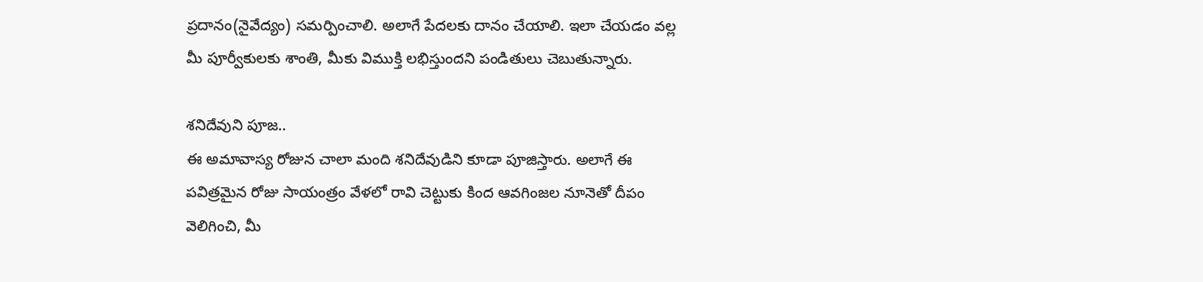ప్రదానం(నైవేద్యం) సమర్పించాలి. అలాగే పేదలకు దానం చేయాలి. ఇలా చేయడం వల్ల మీ పూర్వీకులకు శాంతి, మీకు విముక్తి లభిస్తుందని పండితులు చెబుతున్నారు.

శనిదేవుని పూజ..
ఈ అమావాస్య రోజున చాలా మంది శనిదేవుడిని కూడా పూజిస్తారు. అలాగే ఈ పవిత్రమైన రోజు సాయంత్రం వేళలో రావి చెట్టుకు కింద ఆవగింజల నూనెతో దీపం వెలిగించి, మీ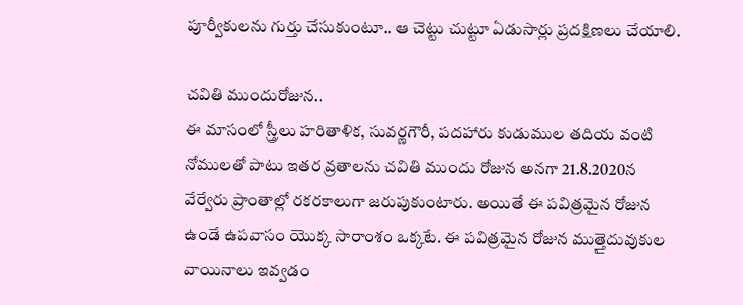పూర్వీకులను గుర్తు చేసుకుంటూ.. ఆ చెట్టు చుట్టూ ఏడుసార్లు ప్రదక్షిణలు చేయాలి.

చవితి ముందురోజున..
ఈ మాసంలో స్త్రీలు హరితాళిక, సువర్ణగౌరీ, పదహారు కుడుముల తదియ వంటి నోములతో పాటు ఇతర వ్రతాలను చవితి ముందు రోజున అనగా 21.8.2020న వేర్వేరు ప్రాంతాల్లో రకరకాలుగా జరుపుకుంటారు. అయితే ఈ పవిత్రమైన రోజున ఉండే ఉపవాసం యొక్క సారాంశం ఒక్కటే. ఈ పవిత్రమైన రోజున ముత్తైదువుకుల వాయినాలు ఇవ్వడం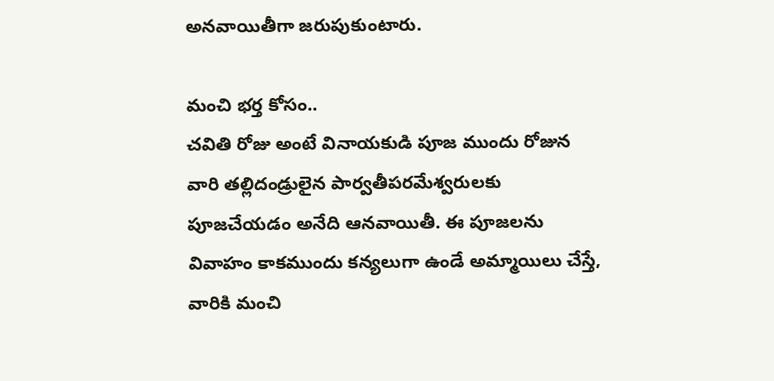అనవాయితీగా జరుపుకుంటారు.

మంచి భర్త కోసం..
చవితి రోజు అంటే వినాయకుడి పూజ ముందు రోజున వారి తల్లిదండ్రులైన పార్వతీపరమేశ్వరులకు పూజచేయడం అనేది ఆనవాయితీ. ఈ పూజలను వివాహం కాకముందు కన్యలుగా ఉండే అమ్మాయిలు చేస్తే, వారికి మంచి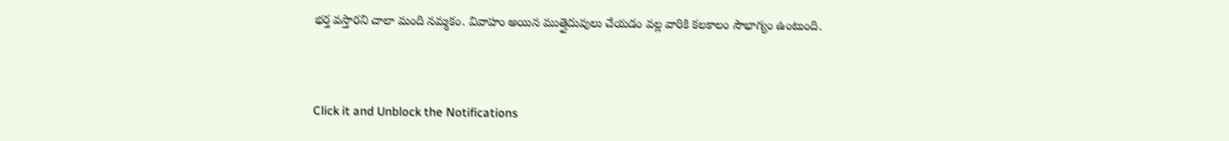భర్త వస్తారని చాలా మంది నమ్మకం. వివాహం అయిన ముత్తైదువులు చేయడం వల్ల వారికి కలకాలం సౌభాగ్యం ఉంటుంది.



Click it and Unblock the Notifications